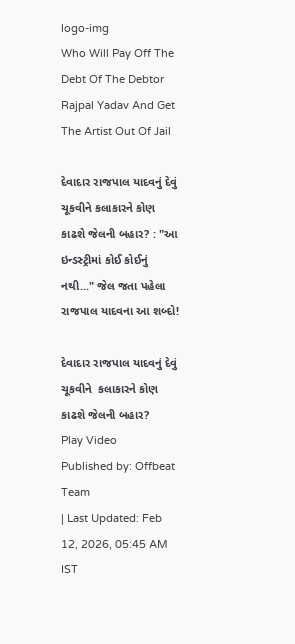logo-img
Who Will Pay Off The Debt Of The Debtor Rajpal Yadav And Get The Artist Out Of Jail

દેવાદાર રાજપાલ યાદવનું દેવું ચૂકવીને કલાકારને કોણ કાઢશે જેલની બહાર? : "આ ઇન્ડસ્ટ્રીમાં કોઈ કોઈનું નથી..." જેલ જતા પહેલા રાજપાલ યાદવના આ શબ્દો!

દેવાદાર રાજપાલ યાદવનું દેવું ચૂકવીને  કલાકારને કોણ કાઢશે જેલની બહાર?
Play Video
Published by: Offbeat Team
| Last Updated: Feb 12, 2026, 05:45 AM IST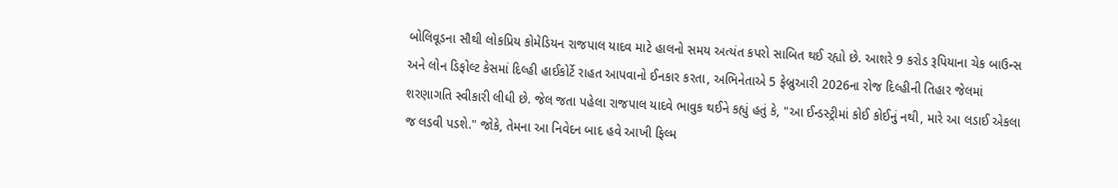બોલિવૂડના સૌથી લોકપ્રિય કોમેડિયન રાજપાલ યાદવ માટે હાલનો સમય અત્યંત કપરો સાબિત થઈ રહ્યો છે. આશરે 9 કરોડ રૂપિયાના ચેક બાઉન્સ અને લોન ડિફોલ્ટ કેસમાં દિલ્હી હાઈકોર્ટે રાહત આપવાનો ઈનકાર કરતા, અભિનેતાએ 5 ફેબ્રુઆરી 2026ના રોજ દિલ્હીની તિહાર જેલમાં શરણાગતિ સ્વીકારી લીધી છે. જેલ જતા પહેલા રાજપાલ યાદવે ભાવુક થઈને કહ્યું હતું કે, "આ ઈન્ડસ્ટ્રીમાં કોઈ કોઈનું નથી, મારે આ લડાઈ એકલા જ લડવી પડશે." જોકે, તેમના આ નિવેદન બાદ હવે આખી ફિલ્મ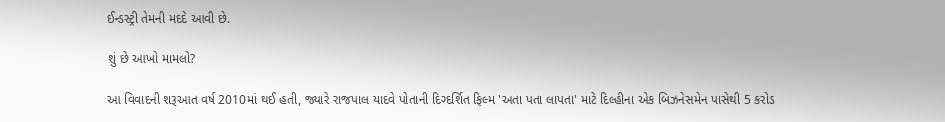ઈન્ડસ્ટ્રી તેમની મદદે આવી છે.

શું છે આખો મામલો?

આ વિવાદની શરૂઆત વર્ષ 2010માં થઈ હતી, જ્યારે રાજપાલ યાદવે પોતાની દિગ્દર્શિત ફિલ્મ 'અતા પતા લાપતા' માટે દિલ્હીના એક બિઝનેસમેન પાસેથી 5 કરોડ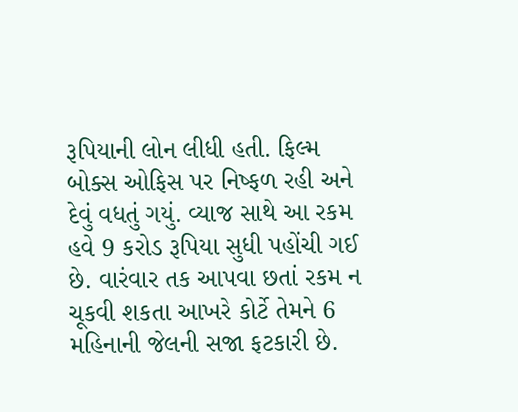રૂપિયાની લોન લીધી હતી. ફિલ્મ બોક્સ ઓફિસ પર નિષ્ફળ રહી અને દેવું વધતું ગયું. વ્યાજ સાથે આ રકમ હવે 9 કરોડ રૂપિયા સુધી પહોંચી ગઈ છે. વારંવાર તક આપવા છતાં રકમ ન ચૂકવી શકતા આખરે કોર્ટે તેમને 6 મહિનાની જેલની સજા ફટકારી છે.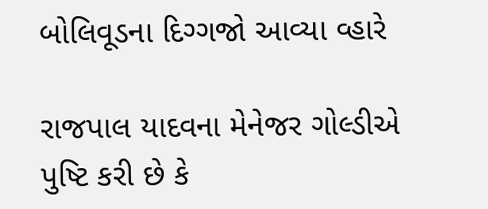બોલિવૂડના દિગ્ગજો આવ્યા વ્હારે

રાજપાલ યાદવના મેનેજર ગોલ્ડીએ પુષ્ટિ કરી છે કે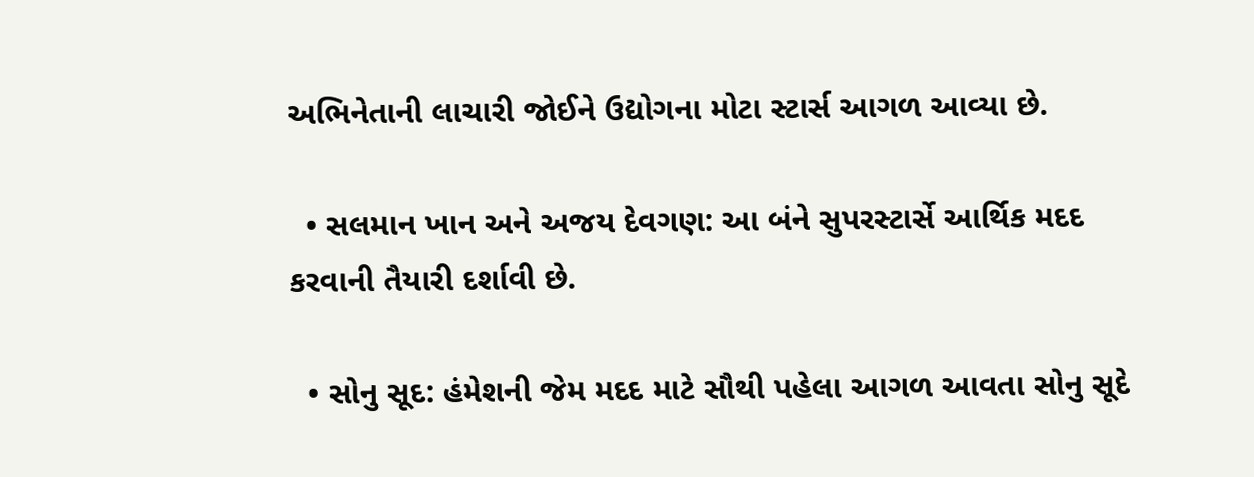અભિનેતાની લાચારી જોઈને ઉદ્યોગના મોટા સ્ટાર્સ આગળ આવ્યા છે.

  • સલમાન ખાન અને અજય દેવગણ: આ બંને સુપરસ્ટાર્સે આર્થિક મદદ કરવાની તૈયારી દર્શાવી છે.

  • સોનુ સૂદ: હંમેશની જેમ મદદ માટે સૌથી પહેલા આગળ આવતા સોનુ સૂદે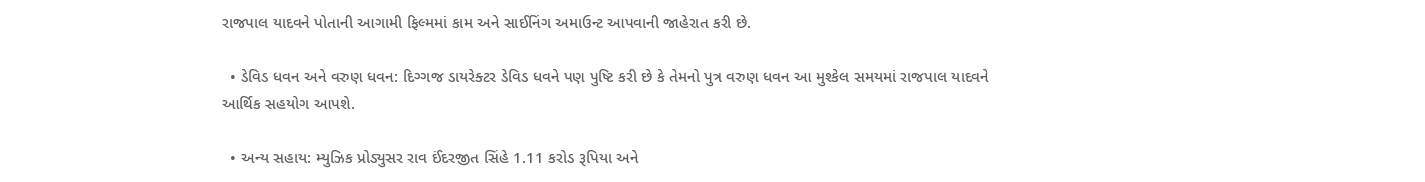રાજપાલ યાદવને પોતાની આગામી ફિલ્મમાં કામ અને સાઈનિંગ અમાઉન્ટ આપવાની જાહેરાત કરી છે.

  • ડેવિડ ધવન અને વરુણ ધવન: દિગ્ગજ ડાયરેક્ટર ડેવિડ ધવને પણ પુષ્ટિ કરી છે કે તેમનો પુત્ર વરુણ ધવન આ મુશ્કેલ સમયમાં રાજપાલ યાદવને આર્થિક સહયોગ આપશે.

  • અન્ય સહાય: મ્યુઝિક પ્રોડ્યુસર રાવ ઈંદરજીત સિંહે 1.11 કરોડ રૂપિયા અને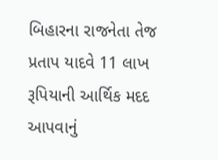બિહારના રાજનેતા તેજ પ્રતાપ યાદવે 11 લાખ રૂપિયાની આર્થિક મદદ આપવાનું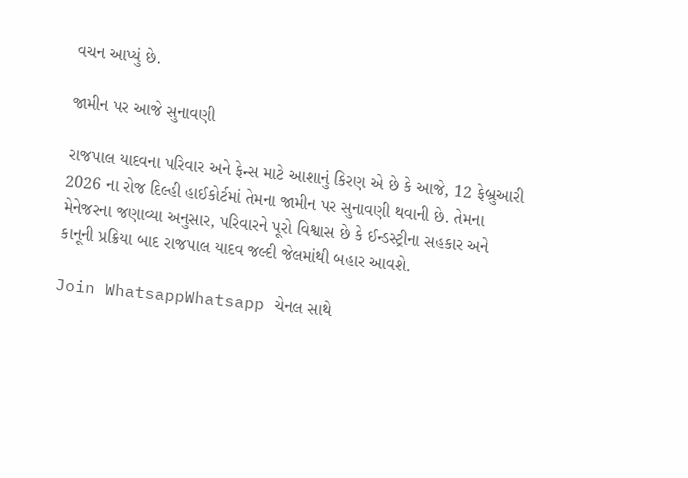વચન આપ્યું છે.

જામીન પર આજે સુનાવણી

રાજપાલ યાદવના પરિવાર અને ફેન્સ માટે આશાનું કિરણ એ છે કે આજે, 12 ફેબ્રુઆરી 2026 ના રોજ દિલ્હી હાઈકોર્ટમાં તેમના જામીન પર સુનાવણી થવાની છે. તેમના મેનેજરના જણાવ્યા અનુસાર, પરિવારને પૂરો વિશ્વાસ છે કે ઈન્ડસ્ટ્રીના સહકાર અને કાનૂની પ્રક્રિયા બાદ રાજપાલ યાદવ જલ્દી જેલમાંથી બહાર આવશે.

Join WhatsappWhatsapp ચેનલ સાથે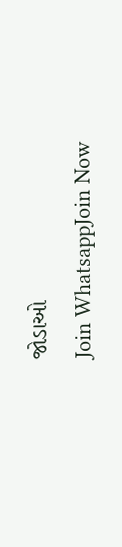જોડાઓ
Join WhatsappJoin Now